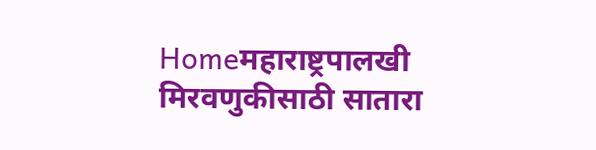Homeमहाराष्ट्रपालखी मिरवणुकीसाठी सातारा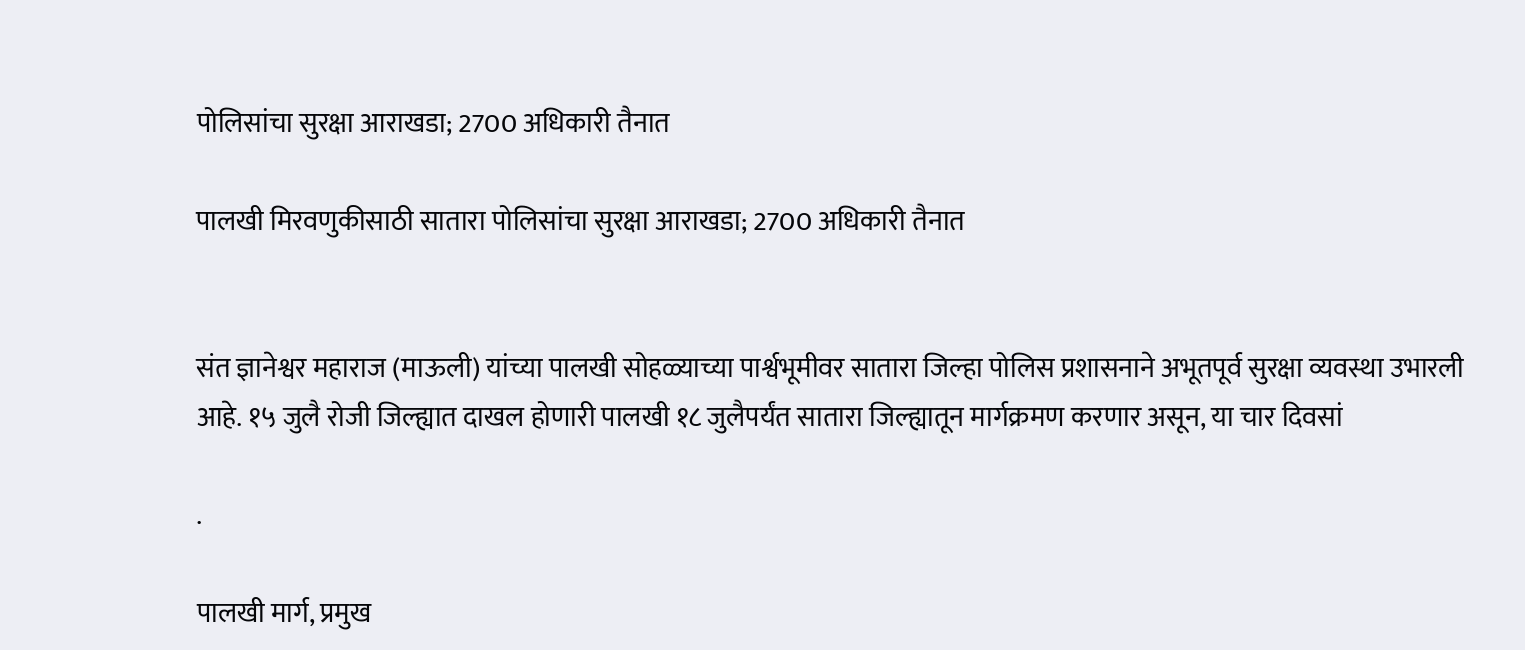पोलिसांचा सुरक्षा आराखडा; 2700 अधिकारी तैनात

पालखी मिरवणुकीसाठी सातारा पोलिसांचा सुरक्षा आराखडा; 2700 अधिकारी तैनात


संत ज्ञानेश्वर महाराज (माऊली) यांच्या पालखी सोहळ्याच्या पार्श्वभूमीवर सातारा जिल्हा पोलिस प्रशासनाने अभूतपूर्व सुरक्षा व्यवस्था उभारली आहे. १५ जुलै रोजी जिल्ह्यात दाखल होणारी पालखी १८ जुलैपर्यंत सातारा जिल्ह्यातून मार्गक्रमण करणार असून, या चार दिवसां

.

पालखी मार्ग, प्रमुख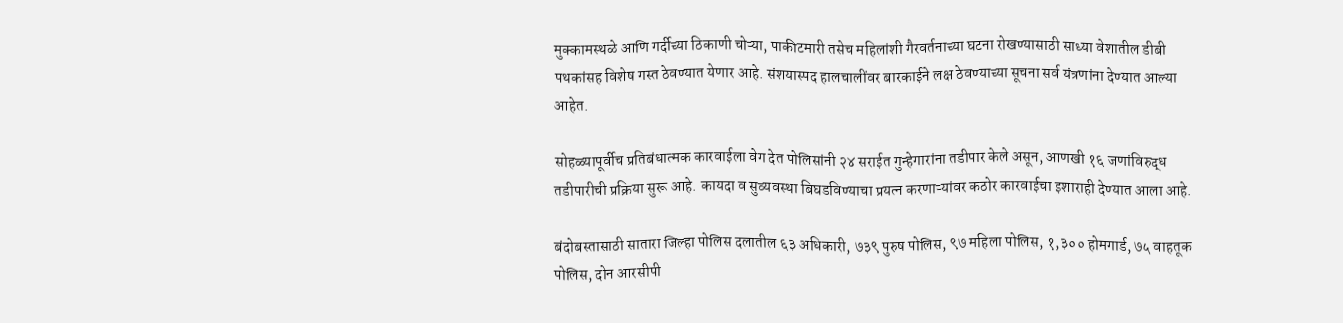मुक्कामस्थळे आणि गर्दीच्या ठिकाणी चोऱ्या, पाकीटमारी तसेच महिलांशी गैरवर्तनाच्या घटना रोखण्यासाठी साध्या वेशातील डीबी पथकांसह विशेष गस्त ठेवण्यात येणार आहे. संशयास्पद हालचालींवर बारकाईने लक्ष ठेवण्याच्या सूचना सर्व यंत्रणांना देण्यात आल्या आहेत.

सोहळ्यापूर्वीच प्रतिबंधात्मक कारवाईला वेग देत पोलिसांनी २४ सराईत गुन्हेगारांना तडीपार केले असून, आणखी १६ जणांविरुद्ध तडीपारीची प्रक्रिया सुरू आहे. कायदा व सुव्यवस्था बिघडविण्याचा प्रयत्न करणाऱ्यांवर कठोर कारवाईचा इशाराही देण्यात आला आहे.

बंदोबस्तासाठी सातारा जिल्हा पोलिस दलातील ६३ अधिकारी, ७३९ पुरुष पोलिस, ९७ महिला पोलिस, १,३०० होमगार्ड, ७५ वाहतूक पोलिस, दोन आरसीपी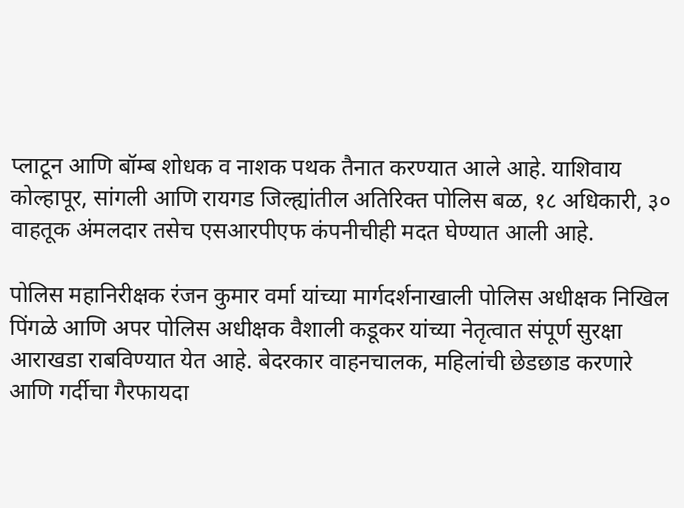प्लाटून आणि बॉम्ब शोधक व नाशक पथक तैनात करण्यात आले आहे. याशिवाय कोल्हापूर, सांगली आणि रायगड जिल्ह्यांतील अतिरिक्त पोलिस बळ, १८ अधिकारी, ३० वाहतूक अंमलदार तसेच एसआरपीएफ कंपनीचीही मदत घेण्यात आली आहे.

पोलिस महानिरीक्षक रंजन कुमार वर्मा यांच्या मार्गदर्शनाखाली पोलिस अधीक्षक निखिल पिंगळे आणि अपर पोलिस अधीक्षक वैशाली कडूकर यांच्या नेतृत्वात संपूर्ण सुरक्षा आराखडा राबविण्यात येत आहे. बेदरकार वाहनचालक, महिलांची छेडछाड करणारे आणि गर्दीचा गैरफायदा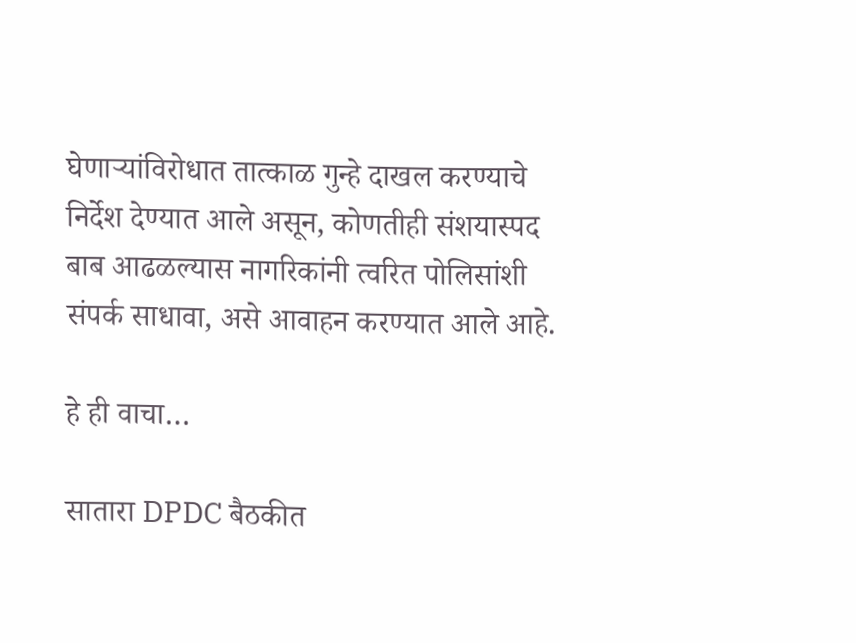घेणाऱ्यांविरोधात तात्काळ गुन्हे दाखल करण्याचे निर्देश देण्यात आले असून, कोणतीही संशयास्पद बाब आढळल्यास नागरिकांनी त्वरित पोलिसांशी संपर्क साधावा, असे आवाहन करण्यात आले आहे.

हे ही वाचा…

सातारा DPDC बैठकीत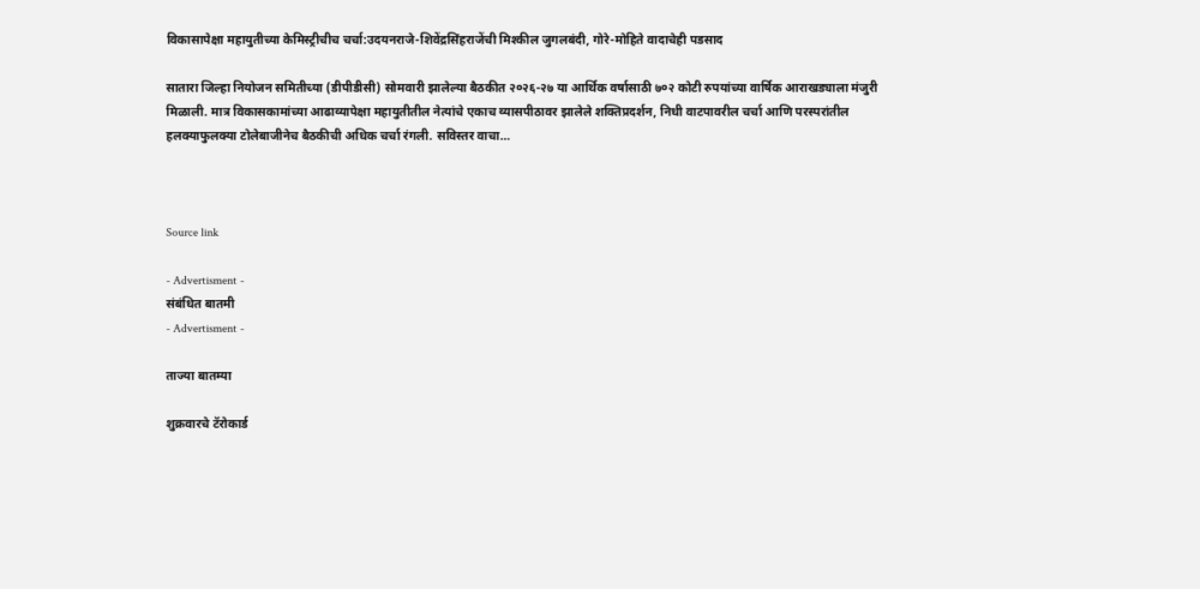विकासापेक्षा महायुतीच्या केमिस्ट्रीचीच चर्चा:उदयनराजे-शिवेंद्रसिंहराजेंची मिश्कील जुगलबंदी, गोरे-मोहिते वादाचेही पडसाद

सातारा जिल्हा नियोजन समितीच्या (डीपीडीसी) सोमवारी झालेल्या बैठकीत २०२६-२७ या आर्थिक वर्षासाठी ७०२ कोटी रुपयांच्या वार्षिक आराखड्याला मंजुरी मिळाली. मात्र विकासकामांच्या आढाव्यापेक्षा महायुतीतील नेत्यांचे एकाच व्यासपीठावर झालेले शक्तिप्रदर्शन, निधी वाटपावरील चर्चा आणि परस्परांतील हलक्याफुलक्या टोलेबाजीनेच बैठकीची अधिक चर्चा रंगली. सविस्तर वाचा…



Source link

- Advertisment -
संबंधित बातमी
- Advertisment -

ताज्या बातम्या

शुक्रवारचे टॅरोकार्ड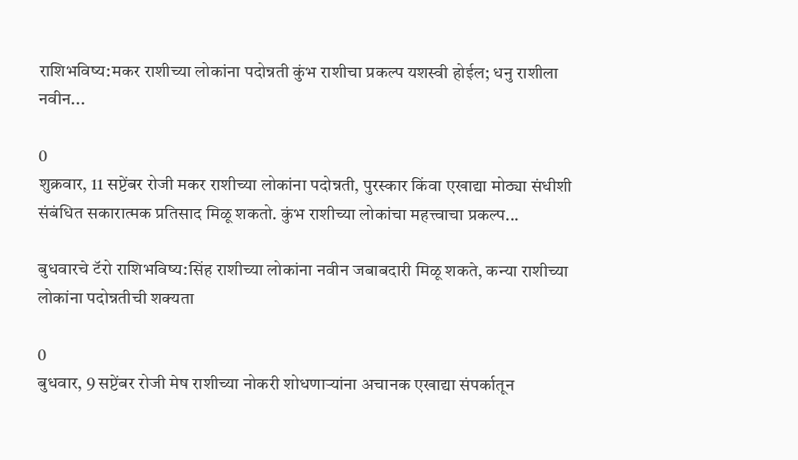राशिभविष्य:मकर राशीच्या लोकांना पदोन्नती कुंभ राशीचा प्रकल्प यशस्वी होईल; धनु राशीला नवीन...

0
शुक्रवार, 11 सप्टेंबर रोजी मकर राशीच्या लोकांना पदोन्नती, पुरस्कार किंवा एखाद्या मोठ्या संधीशी संबंधित सकारात्मक प्रतिसाद मिळू शकतो. कुंभ राशीच्या लोकांचा महत्त्वाचा प्रकल्प...

बुधवारचे टॅरो राशिभविष्य:सिंह राशीच्या लोकांना नवीन जबाबदारी मिळू शकते, कन्या राशीच्या लोकांना पदोन्नतीची शक्यता

0
बुधवार, 9 सप्टेंबर रोजी मेष राशीच्या नोकरी शोधणाऱ्यांना अचानक एखाद्या संपर्कातून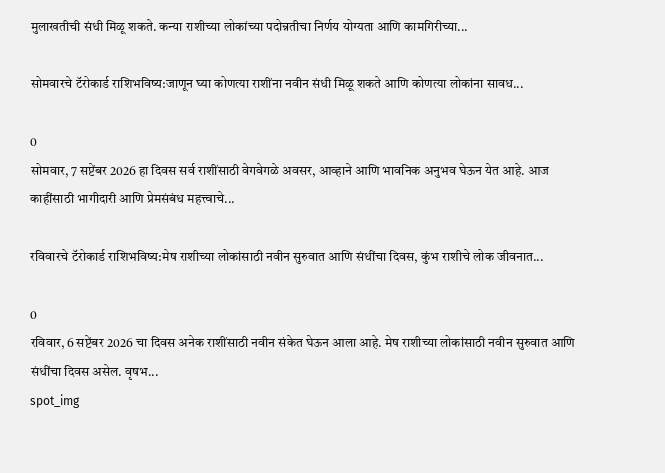मुलाखतीची संधी मिळू शकते. कन्या राशीच्या लोकांच्या पदोन्नतीचा निर्णय योग्यता आणि कामगिरीच्या...

सोमवारचे टॅरोकार्ड राशिभविष्य:जाणून घ्या कोणत्या राशींना नवीन संधी मिळू शकते आणि कोणत्या लोकांना सावध...

0
सोमवार, 7 सप्टेंबर 2026 हा दिवस सर्व राशींसाठी वेगवेगळे अवसर, आव्हाने आणि भावनिक अनुभव घेऊन येत आहे. आज काहींसाठी भागीदारी आणि प्रेमसंबंध महत्त्वाचे...

रविवारचे टॅरोकार्ड राशिभविष्य:मेष राशीच्या लोकांसाठी नवीन सुरुवात आणि संधींचा दिवस, कुंभ राशीचे लोक जीवनात...

0
रविवार, 6 सप्टेंबर 2026 चा दिवस अनेक राशींसाठी नवीन संकेत घेऊन आला आहे. मेष राशीच्या लोकांसाठी नवीन सुरुवात आणि संधींचा दिवस असेल. वृषभ...
spot_img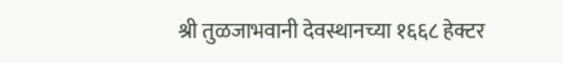श्री तुळजाभवानी देवस्थानच्या १६६८ हेक्टर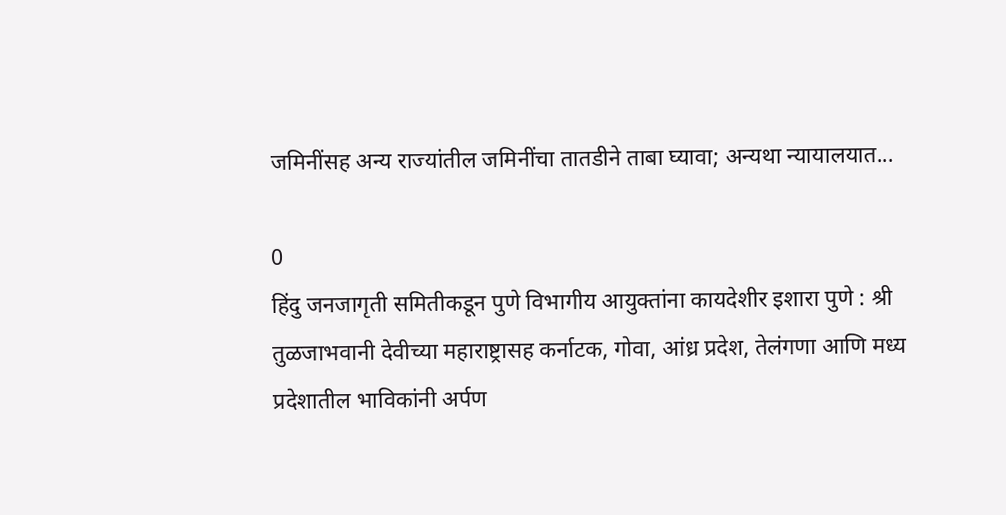जमिनींसह अन्य राज्यांतील जमिनींचा तातडीने ताबा घ्यावा; अन्यथा न्यायालयात...

0
हिंदु जनजागृती समितीकडून पुणे विभागीय आयुक्तांना कायदेशीर इशारा पुणे : श्री तुळजाभवानी देवीच्या महाराष्ट्रासह कर्नाटक, गोवा, आंध्र प्रदेश, तेलंगणा आणि मध्य प्रदेशातील भाविकांनी अर्पण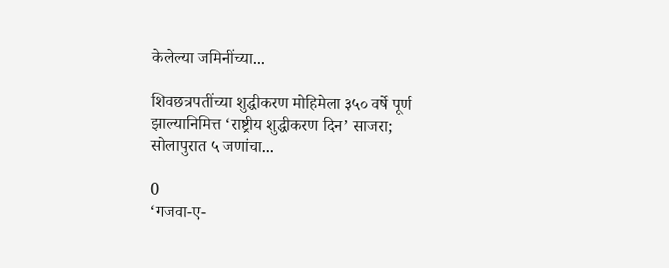केलेल्या जमिनींच्या...

शिवछत्रपतींच्या शुद्धीकरण मोहिमेला ३५० वर्षे पूर्ण झाल्यानिमित्त ‘राष्ट्रीय शुद्धीकरण दिन’ साजरा; सोलापुरात ५ जणांचा...

0
‘गजवा-ए-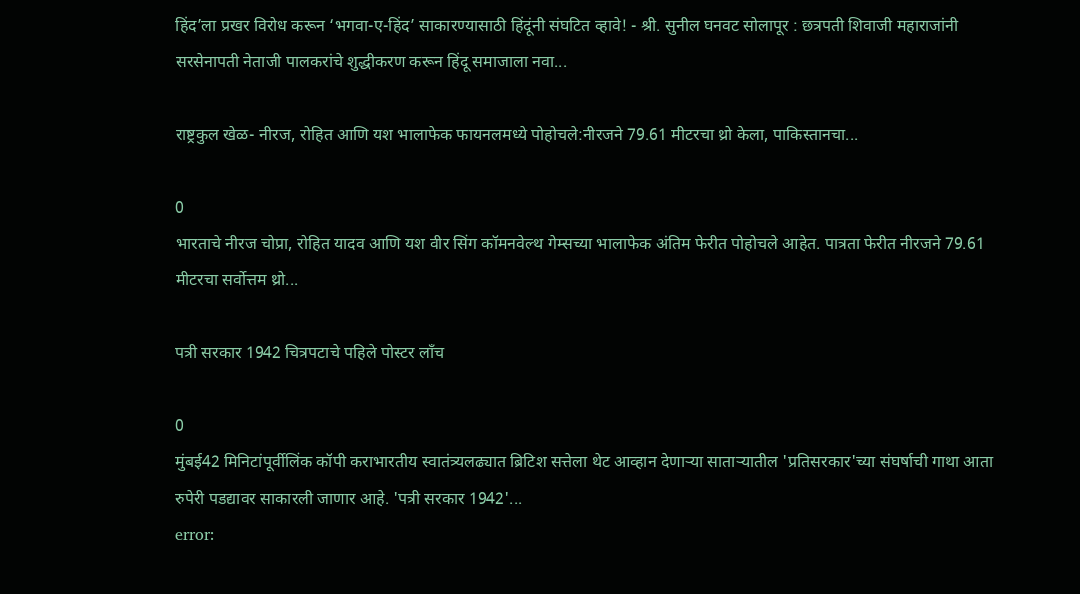हिंद’ला प्रखर विरोध करून ‘भगवा-ए-हिंद’ साकारण्यासाठी हिंदूंनी संघटित व्हावे! - श्री. सुनील घनवट सोलापूर : छत्रपती शिवाजी महाराजांनी सरसेनापती नेताजी पालकरांचे शुद्धीकरण करून हिंदू समाजाला नवा...

राष्ट्रकुल खेळ- नीरज, रोहित आणि यश भालाफेक फायनलमध्ये पोहोचले:नीरजने 79.61 मीटरचा थ्रो केला, पाकिस्तानचा...

0
भारताचे नीरज चोप्रा, रोहित यादव आणि यश वीर सिंग कॉमनवेल्थ गेम्सच्या भालाफेक अंतिम फेरीत पोहोचले आहेत. पात्रता फेरीत नीरजने 79.61 मीटरचा सर्वोत्तम थ्रो...

पत्री सरकार 1942 चित्रपटाचे पहिले पोस्टर लाँच

0
मुंबई42 मिनिटांपूर्वीलिंक कॉपी कराभारतीय स्वातंत्र्यलढ्यात ब्रिटिश सत्तेला थेट आव्हान देणाऱ्या साताऱ्यातील 'प्रतिसरकार'च्या संघर्षाची गाथा आता रुपेरी पडद्यावर साकारली जाणार आहे. 'पत्री सरकार 1942'...
error: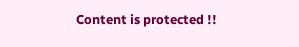Content is protected !!